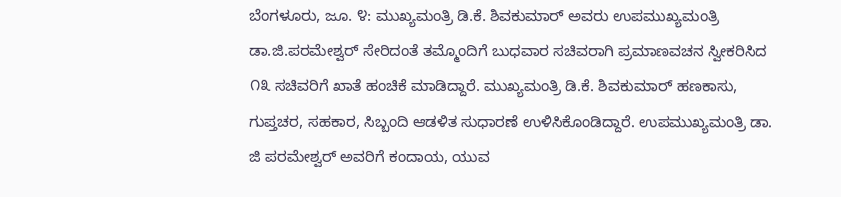ಬೆಂಗಳೂರು, ಜೂ. ೪: ಮುಖ್ಯಮಂತ್ರಿ ಡಿ.ಕೆ. ಶಿವಕುಮಾರ್ ಅವರು ಉಪಮುಖ್ಯಮಂತ್ರಿ ಡಾ.ಜಿ.ಪರಮೇಶ್ವರ್ ಸೇರಿದಂತೆ ತಮ್ಮೊಂದಿಗೆ ಬುಧವಾರ ಸಚಿವರಾಗಿ ಪ್ರಮಾಣವಚನ ಸ್ವೀಕರಿಸಿದ ೧೩ ಸಚಿವರಿಗೆ ಖಾತೆ ಹಂಚಿಕೆ ಮಾಡಿದ್ದಾರೆ. ಮುಖ್ಯಮಂತ್ರಿ ಡಿ.ಕೆ. ಶಿವಕುಮಾರ್ ಹಣಕಾಸು, ಗುಪ್ತಚರ, ಸಹಕಾರ, ಸಿಬ್ಬಂದಿ ಆಡಳಿತ ಸುಧಾರಣೆ ಉಳಿಸಿಕೊಂಡಿದ್ದಾರೆ. ಉಪಮುಖ್ಯಮಂತ್ರಿ ಡಾ. ಜಿ ಪರಮೇಶ್ವರ್ ಅವರಿಗೆ ಕಂದಾಯ, ಯುವ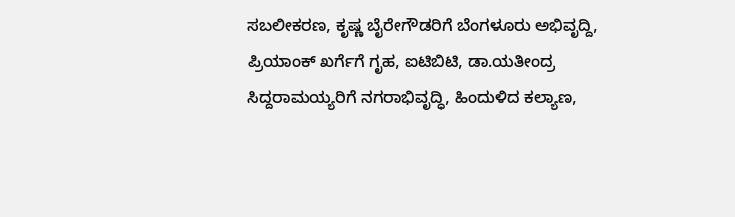ಸಬಲೀಕರಣ, ಕೃಷ್ಣ ಬೈರೇಗೌಡರಿಗೆ ಬೆಂಗಳೂರು ಅಭಿವೃದ್ದಿ, ಪ್ರಿಯಾಂಕ್ ಖರ್ಗೆಗೆ ಗೃಹ, ಐಟಿಬಿಟಿ, ಡಾ.ಯತೀಂದ್ರ ಸಿದ್ದರಾಮಯ್ಯರಿಗೆ ನಗರಾಭಿವೃದ್ಧಿ, ಹಿಂದುಳಿದ ಕಲ್ಯಾಣ,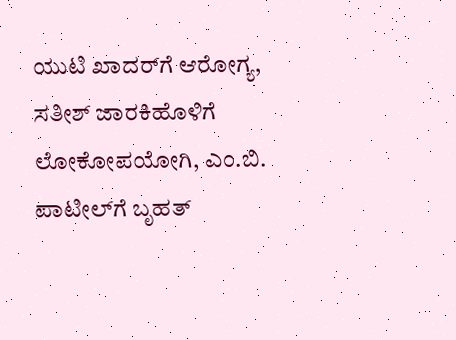ಯುಟಿ ಖಾದರ್‌ಗೆ ಆರೋಗ್ಯ, ಸತೀಶ್ ಜಾರಕಿಹೊಳಿಗೆ ಲೋಕೋಪಯೋಗಿ, ಎಂ.ಬಿ. ಪಾಟೀಲ್‌ಗೆ ಬೃಹತ್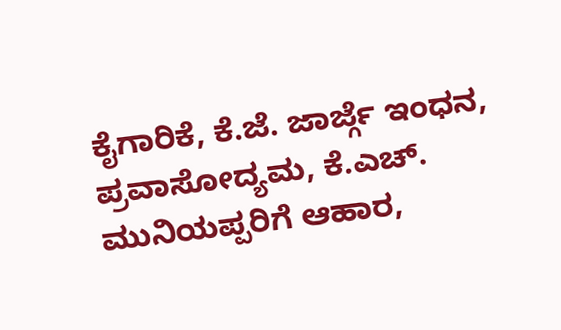ಕೈಗಾರಿಕೆ, ಕೆ.ಜೆ. ಜಾರ್ಜ್ಗೆ ಇಂಧನ, ಪ್ರವಾಸೋದ್ಯಮ, ಕೆ.ಎಚ್. ಮುನಿಯಪ್ಪರಿಗೆ ಆಹಾರ,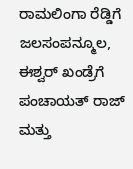ರಾಮಲಿಂಗಾ ರೆಡ್ಡಿಗೆ ಜಲಸಂಪನ್ಮೂಲ, ಈಶ್ವರ್ ಖಂಡ್ರೆಗೆ ಪಂಚಾಯತ್ ರಾಜ್ ಮತ್ತು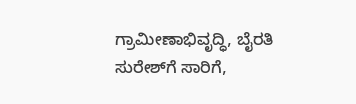ಗ್ರಾಮೀಣಾಭಿವೃದ್ಧಿ, ಬೈರತಿ ಸುರೇಶ್‌ಗೆ ಸಾರಿಗೆ,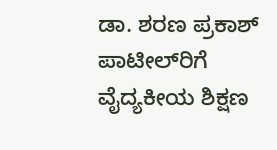ಡಾ. ಶರಣ ಪ್ರಕಾಶ್ ಪಾಟೀಲ್‌ರಿಗೆ ವೈದ್ಯಕೀಯ ಶಿಕ್ಷಣ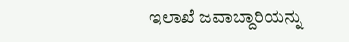ಇಲಾಖೆ ಜವಾಬ್ದಾರಿಯನ್ನು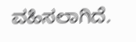ವಹಿಸಲಾಗಿದೆ.